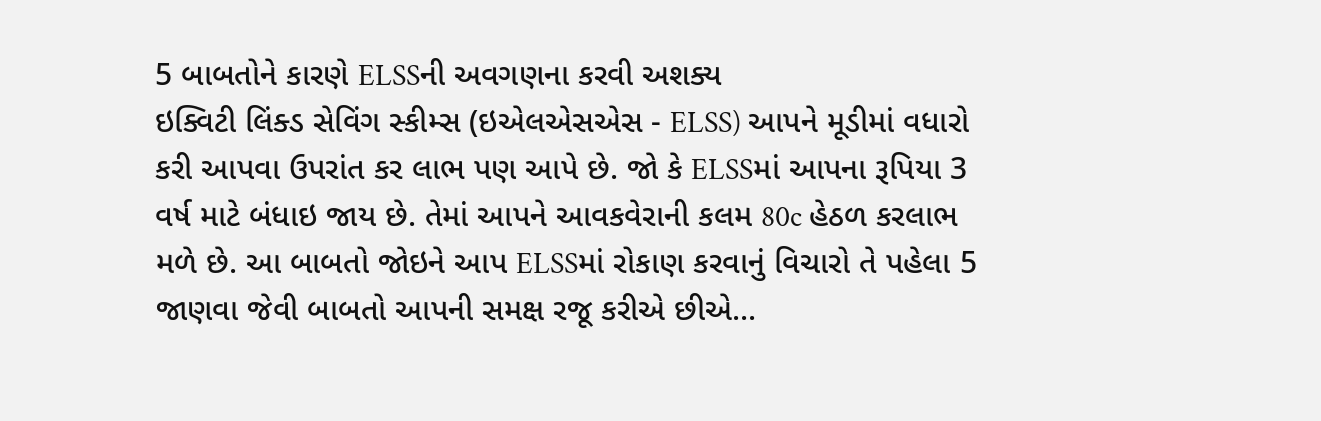5 બાબતોને કારણે ELSSની અવગણના કરવી અશક્ય
ઇક્વિટી લિંક્ડ સેવિંગ સ્કીમ્સ (ઇએલએસએસ - ELSS) આપને મૂડીમાં વધારો કરી આપવા ઉપરાંત કર લાભ પણ આપે છે. જો કે ELSSમાં આપના રૂપિયા 3 વર્ષ માટે બંધાઇ જાય છે. તેમાં આપને આવકવેરાની કલમ 80c હેઠળ કરલાભ મળે છે. આ બાબતો જોઇને આપ ELSSમાં રોકાણ કરવાનું વિચારો તે પહેલા 5 જાણવા જેવી બાબતો આપની સમક્ષ રજૂ કરીએ છીએ...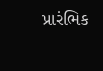પ્રારંભિક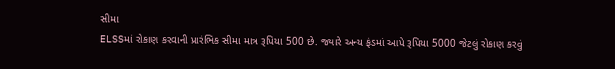સીમા
ELSSમાં રોકાણ કરવાની પ્રારંભિક સીમા માત્ર રૂપિયા 500 છે. જ્યારે અન્ય ફંડમાં આપે રૂપિયા 5000 જેટલું રોકાણ કરવું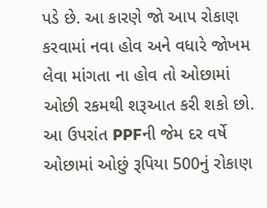પડે છે. આ કારણે જો આપ રોકાણ કરવામાં નવા હોવ અને વધારે જોખમ લેવા માંગતા ના હોવ તો ઓછામાં ઓછી રકમથી શરૂઆત કરી શકો છો. આ ઉપરાંત PPFની જેમ દર વર્ષે ઓછામાં ઓછું રૂપિયા 500નું રોકાણ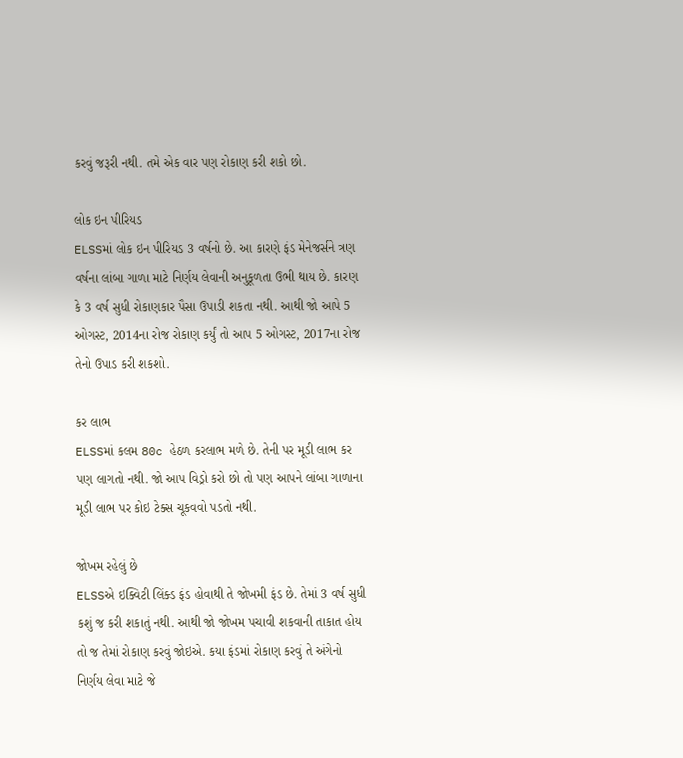કરવું જરૂરી નથી. તમે એક વાર પણ રોકાણ કરી શકો છો.

લોક ઇન પીરિયડ
ELSSમાં લોક ઇન પીરિયડ 3 વર્ષનો છે. આ કારણે ફંડ મેનેજર્સને ત્રણ વર્ષના લાંબા ગાળા માટે નિર્ણય લેવાની અનુકૂળતા ઉભી થાય છે. કારણ કે 3 વર્ષ સુધી રોકાણકાર પૈસા ઉપાડી શકતા નથી. આથી જો આપે 5 ઓગસ્ટ, 2014ના રોજ રોકાણ કર્યું તો આપ 5 ઓગસ્ટ, 2017ના રોજ તેનો ઉપાડ કરી શકશો.

કર લાભ
ELSSમાં કલમ 80c હેઠળ કરલાભ મળે છે. તેની પર મૂડી લાભ કર પણ લાગતો નથી. જો આપ વિડ્રો કરો છો તો પણ આપને લાંબા ગાળાના મૂડી લાભ પર કોઇ ટેક્સ ચૂકવવો પડતો નથી.

જોખમ રહેલું છે
ELSSએ ઇક્વિટી લિંક્ડ ફંડ હોવાથી તે જોખમી ફંડ છે. તેમાં 3 વર્ષ સુધી કશું જ કરી શકાતું નથી. આથી જો જોખમ પચાવી શકવાની તાકાત હોય તો જ તેમાં રોકાણ કરવું જોઇએ. કયા ફંડમાં રોકાણ કરવું તે અંગેનો નિર્ણય લેવા માટે જે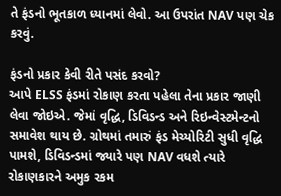તે ફંડનો ભૂતકાળ ધ્યાનમાં લેવો. આ ઉપરાંત NAV પણ ચેક કરવું.

ફંડનો પ્રકાર કેવી રીતે પસંદ કરવો?
આપે ELSS ફંડમાં રોકાણ કરતા પહેલા તેના પ્રકાર જાણી લેવા જોઇએ. જેમાં વૃદ્ધિ, ડિવિડન્ડ અને રિઇન્વેસ્ટમેન્ટનો સમાવેશ થાય છે. ગ્રોથમાં તમારું ફંડ મેચ્યોરિટી સુધી વૃદ્ધિ પામશે, ડિવિડન્ડમાં જ્યારે પણ NAV વધશે ત્યારે રોકાણકારને અમુક રકમ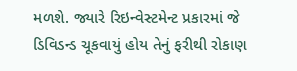મળશે. જ્યારે રિઇન્વેસ્ટમેન્ટ પ્રકારમાં જે ડિવિડન્ડ ચૂકવાયું હોય તેનું ફરીથી રોકાણ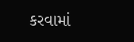કરવામાં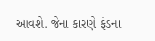આવશે. જેના કારણે ફંડના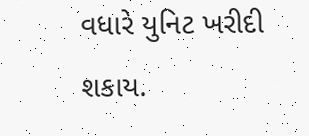વધારે યુનિટ ખરીદી શકાય.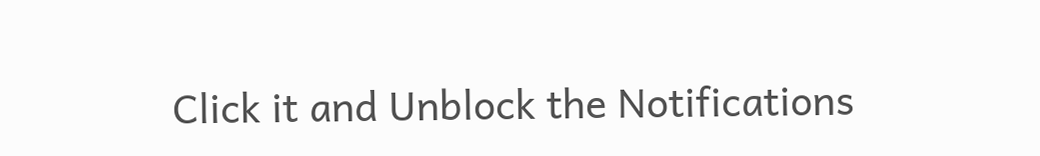Click it and Unblock the Notifications